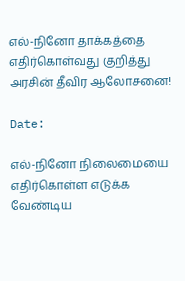எல்-நினோ தாக்கத்தை எதிர்கொள்வது குறித்து அரசின் தீவிர ஆலோசனை!

Date:

எல்-நினோ நிலைமையை எதிர்கொள்ள எடுக்க வேண்டிய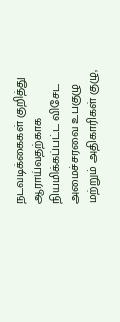நடவடிக்கைகள் குறித்து ஆராய்வதற்காக நியமிக்கப்பட்ட விசேட அமைச்சரவை உபகுழு மற்றும் அதிகாரிகள் குழு,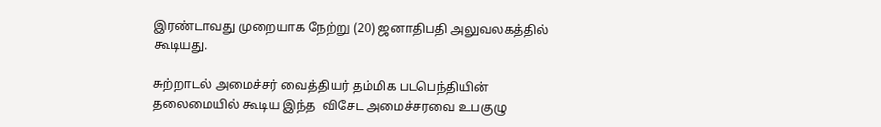இரண்டாவது முறையாக நேற்று (20) ஜனாதிபதி அலுவலகத்தில் கூடியது.

சுற்றாடல் அமைச்சர் வைத்தியர் தம்மிக படபெந்தியின் தலைமையில் கூடிய இந்த  விசேட அமைச்சரவை உபகுழு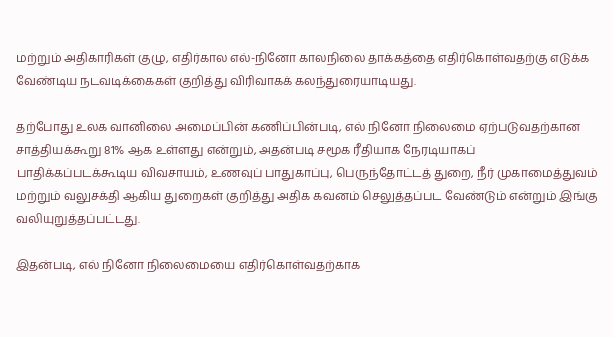மற்றும் அதிகாரிகள் குழு, எதிர்கால எல்-நினோ காலநிலை தாக்கத்தை எதிர்கொள்வதற்கு எடுக்க வேண்டிய நடவடிக்கைகள் குறித்து விரிவாகக் கலந்துரையாடியது.

தற்போது உலக வானிலை அமைப்பின் கணிப்பின்படி, எல் நினோ நிலைமை ஏற்படுவதற்கான சாத்தியக்கூறு 81% ஆக உள்ளது என்றும், அதன்படி சமூக ரீதியாக நேரடியாகப் பாதிக்கப்படக்கூடிய விவசாயம், உணவுப் பாதுகாப்பு, பெருந்தோட்டத் துறை, நீர் முகாமைத்துவம் மற்றும் வலுசக்தி ஆகிய துறைகள் குறித்து அதிக கவனம் செலுத்தப்பட வேண்டும் என்றும் இங்கு வலியுறுத்தப்பட்டது.

இதன்படி, எல் நினோ நிலைமையை எதிர்கொள்வதற்காக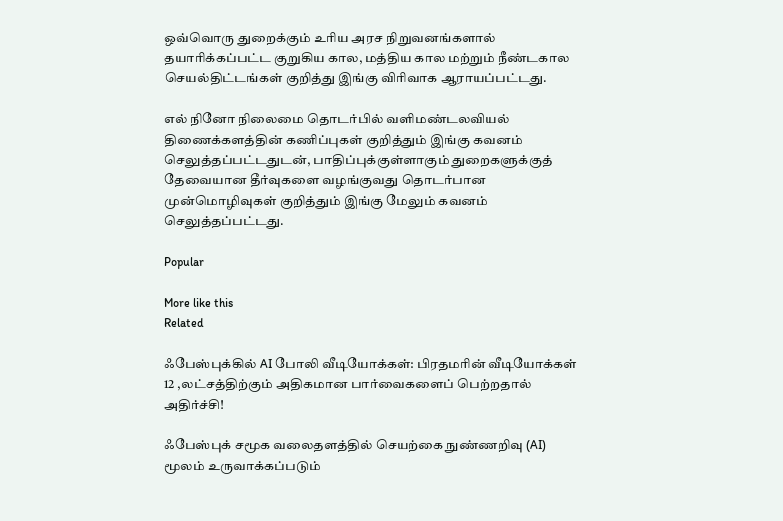ஒவ்வொரு துறைக்கும் உரிய அரச நிறுவனங்களால் தயாரிக்கப்பட்ட குறுகிய கால, மத்திய கால மற்றும் நீண்டகால செயல்திட்டங்கள் குறித்து இங்கு விரிவாக ஆராயப்பட்டது.

எல் நினோ நிலைமை தொடர்பில் வளிமண்டலவியல் திணைக்களத்தின் கணிப்புகள் குறித்தும் இங்கு கவனம் செலுத்தப்பட்டதுடன், பாதிப்புக்குள்ளாகும் துறைகளுக்குத் தேவையான தீர்வுகளை வழங்குவது தொடர்பான முன்மொழிவுகள் குறித்தும் இங்கு மேலும் கவனம் செலுத்தப்பட்டது.

Popular

More like this
Related

ஃபேஸ்புக்கில் AI போலி வீடியோக்கள்: பிரதமரின் வீடியோக்கள் 12 ,லட்சத்திற்கும் அதிகமான பார்வைகளைப் பெற்றதால் அதிர்ச்சி!

ஃபேஸ்புக் சமூக வலைதளத்தில் செயற்கை நுண்ணறிவு (AI) மூலம் உருவாக்கப்படும்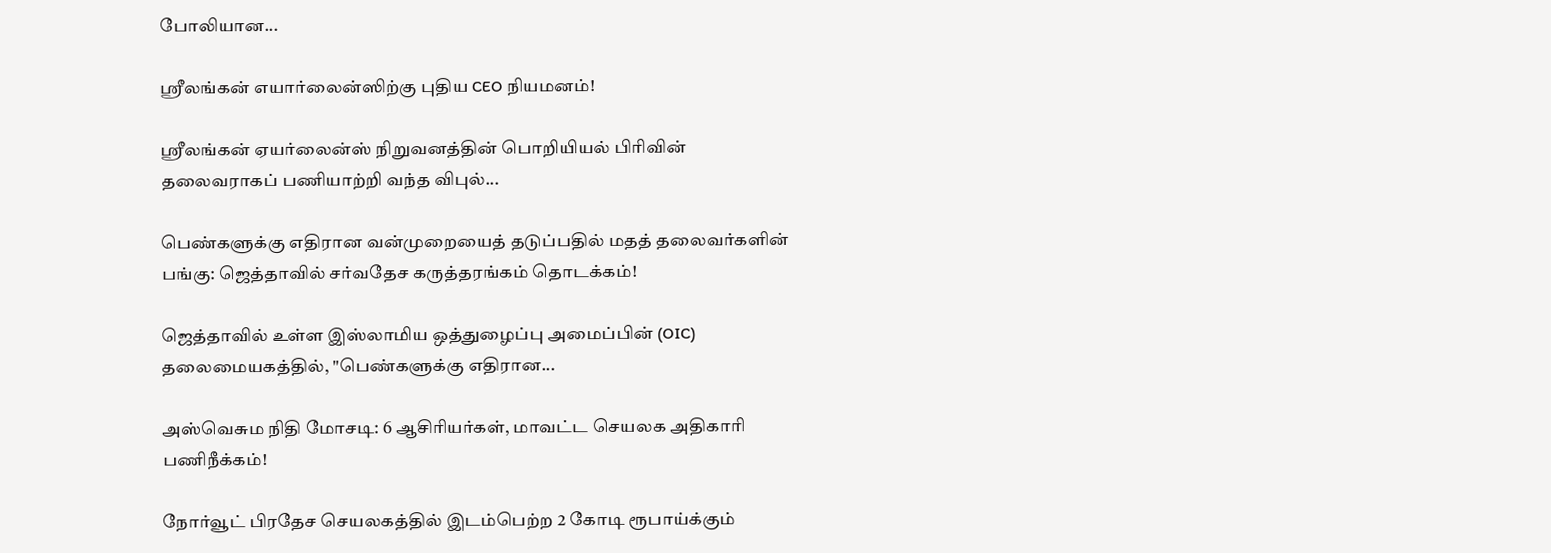போலியான...

ஸ்ரீலங்கன் எயார்லைன்ஸிற்கு புதிய CEO நியமனம்!

ஸ்ரீலங்கன் ஏயர்லைன்ஸ் நிறுவனத்தின் பொறியியல் பிரிவின் தலைவராகப் பணியாற்றி வந்த விபுல்...

பெண்களுக்கு எதிரான வன்முறையைத் தடுப்பதில் மதத் தலைவர்களின் பங்கு: ஜெத்தாவில் சர்வதேச கருத்தரங்கம் தொடக்கம்!

ஜெத்தாவில் உள்ள இஸ்லாமிய ஒத்துழைப்பு அமைப்பின் (OIC) தலைமையகத்தில், "பெண்களுக்கு எதிரான...

அஸ்வெசும நிதி மோசடி: 6 ஆசிரியர்கள், மாவட்ட செயலக அதிகாரி பணிநீக்கம்!

நோர்வூட் பிரதேச செயலகத்தில் இடம்பெற்ற 2 கோடி ரூபாய்க்கும்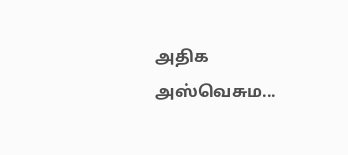அதிக அஸ்வெசும...